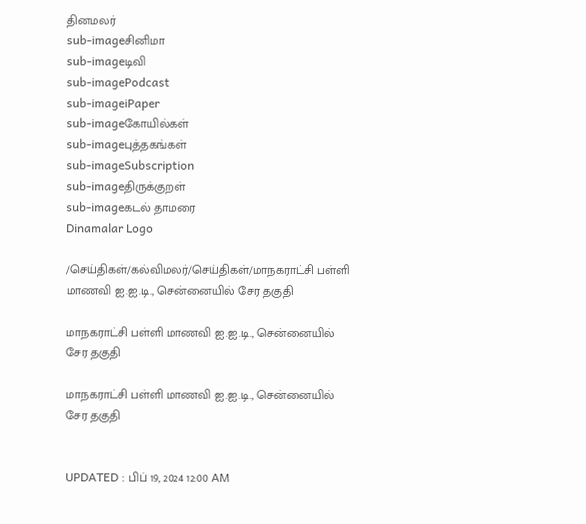தினமலர்
sub-imageசினிமா
sub-imageடிவி
sub-imagePodcast
sub-imageiPaper
sub-imageகோயில்கள்
sub-imageபுத்தகங்கள்
sub-imageSubscription
sub-imageதிருக்குறள்
sub-imageகடல் தாமரை
Dinamalar Logo

/செய்திகள்/கல்விமலர்/செய்திகள்/மாநகராட்சி பள்ளி மாணவி ஐ.ஐ.டி., சென்னையில் சேர தகுதி

மாநகராட்சி பள்ளி மாணவி ஐ.ஐ.டி., சென்னையில் சேர தகுதி

மாநகராட்சி பள்ளி மாணவி ஐ.ஐ.டி., சென்னையில் சேர தகுதி


UPDATED : பிப் 19, 2024 12:00 AM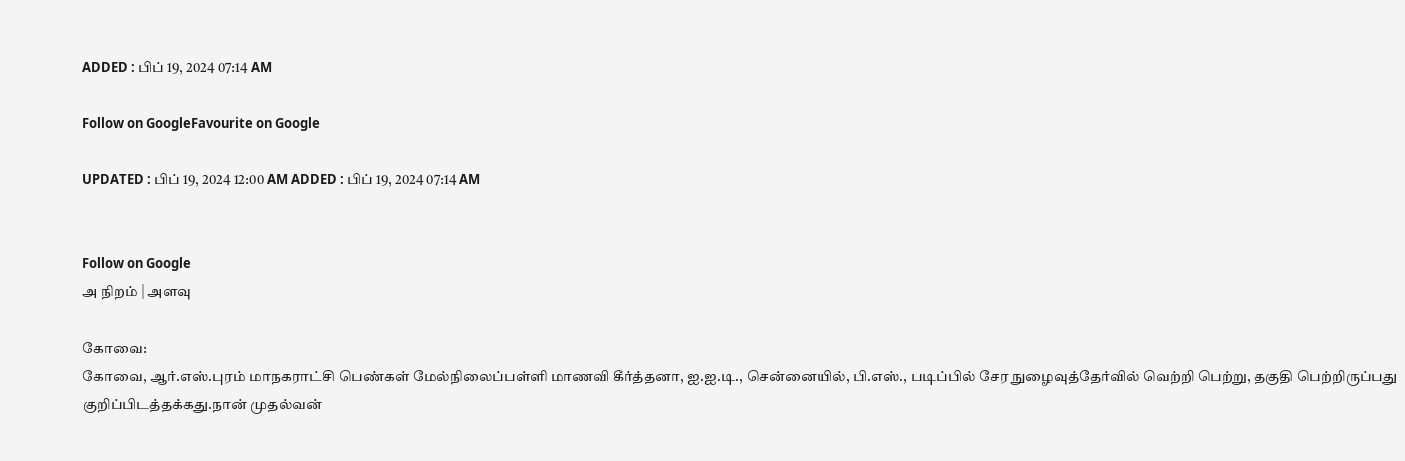ADDED : பிப் 19, 2024 07:14 AM

Follow on GoogleFavourite on Google

UPDATED : பிப் 19, 2024 12:00 AM ADDED : பிப் 19, 2024 07:14 AM


Follow on Google
அ நிறம் | அளவு

கோவை:
கோவை, ஆர்.எஸ்.புரம் மாநகராட்சி பெண்கள் மேல்நிலைப்பள்ளி மாணவி கீர்த்தனா, ஐ.ஐ.டி., சென்னையில், பி.எஸ்., படிப்பில் சேர நுழைவுத்தேர்வில் வெற்றி பெற்று, தகுதி பெற்றிருப்பது குறிப்பிடத்தக்கது.நான் முதல்வன்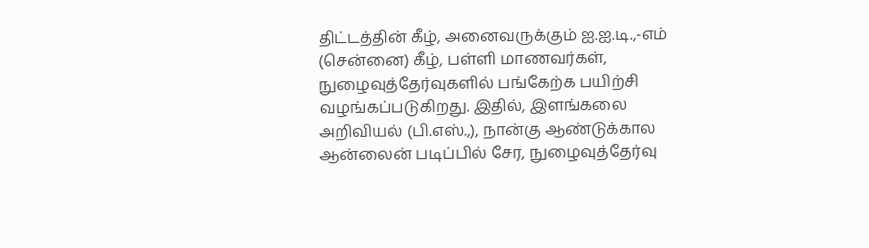திட்டத்தின் கீழ், அனைவருக்கும் ஐ.ஐ.டி.,-எம் (சென்னை) கீழ், பள்ளி மாணவர்கள், நுழைவுத்தேர்வுகளில் பங்கேற்க பயிற்சி வழங்கப்படுகிறது. இதில், இளங்கலை அறிவியல் (பி.எஸ்.,), நான்கு ஆண்டுக்கால ஆன்லைன் படிப்பில் சேர, நுழைவுத்தேர்வு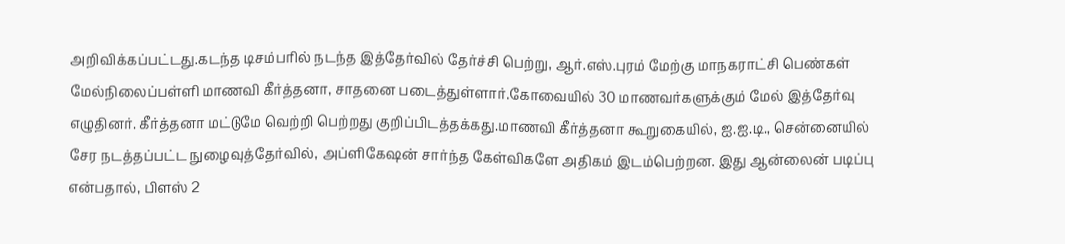அறிவிக்கப்பட்டது.கடந்த டிசம்பரில் நடந்த இத்தேர்வில் தேர்ச்சி பெற்று, ஆர்.எஸ்.புரம் மேற்கு மாநகராட்சி பெண்கள் மேல்நிலைப்பள்ளி மாணவி கீர்த்தனா, சாதனை படைத்துள்ளார்.கோவையில் 30 மாணவர்களுக்கும் மேல் இத்தேர்வு எழுதினர். கீர்த்தனா மட்டுமே வெற்றி பெற்றது குறிப்பிடத்தக்கது.மாணவி கீர்த்தனா கூறுகையில், ஐ.ஐ.டி., சென்னையில் சேர நடத்தப்பட்ட நுழைவுத்தேர்வில், அப்ளிகேஷன் சார்ந்த கேள்விகளே அதிகம் இடம்பெற்றன. இது ஆன்லைன் படிப்பு என்பதால், பிளஸ் 2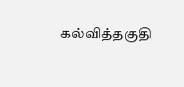கல்வித்தகுதி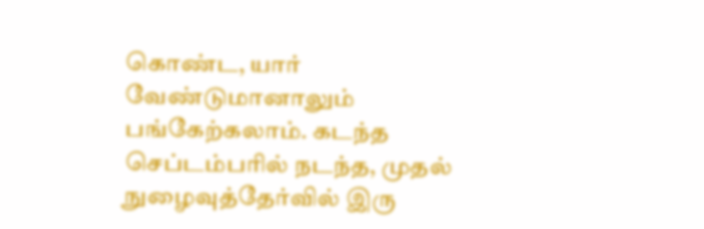கொண்ட, யார் வேண்டுமானாலும் பங்கேற்கலாம். கடந்த செப்டம்பரில் நடந்த, முதல் நுழைவுத்தேர்வில் இரு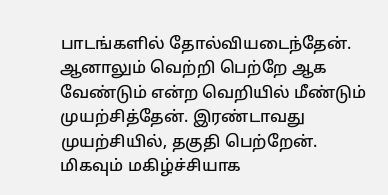பாடங்களில் தோல்வியடைந்தேன். ஆனாலும் வெற்றி பெற்றே ஆக வேண்டும் என்ற வெறியில் மீண்டும் முயற்சித்தேன். இரண்டாவது முயற்சியில், தகுதி பெற்றேன். மிகவும் மகிழ்ச்சியாக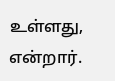உள்ளது, என்றார்.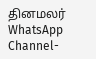தினமலர் WhatsApp Channel-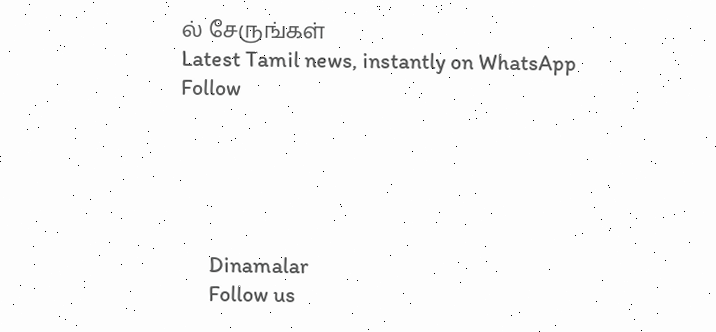ல் சேருங்கள்
Latest Tamil news, instantly on WhatsApp
Follow





      Dinamalar
      Follow us